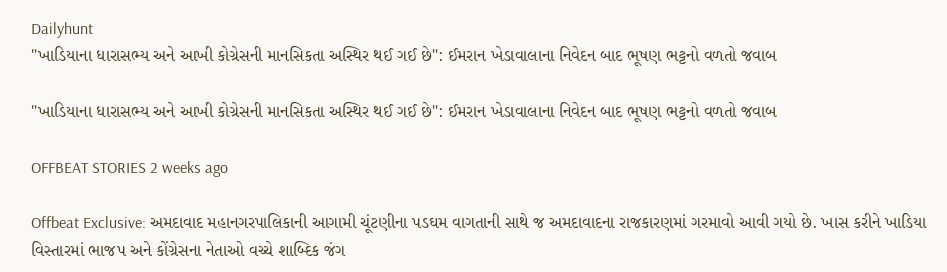Dailyhunt
"ખાડિયાના ધારાસભ્ય અને આખી કોગ્રેસની માનસિકતા અસ્થિર થઈ ગઈ છે": ઈમરાન ખેડાવાલાના નિવેદન બાદ ભૂષણ ભટ્ટનો વળતો જવાબ

"ખાડિયાના ધારાસભ્ય અને આખી કોગ્રેસની માનસિકતા અસ્થિર થઈ ગઈ છે": ઈમરાન ખેડાવાલાના નિવેદન બાદ ભૂષણ ભટ્ટનો વળતો જવાબ

OFFBEAT STORIES 2 weeks ago

Offbeat Exclusive: અમદાવાદ મહાનગરપાલિકાની આગામી ચૂંટણીના પડઘમ વાગતાની સાથે જ અમદાવાદના રાજકારણમાં ગરમાવો આવી ગયો છે. ખાસ કરીને ખાડિયા વિસ્તારમાં ભાજપ અને કોંગ્રેસના નેતાઓ વચ્ચે શાબ્દિક જંગ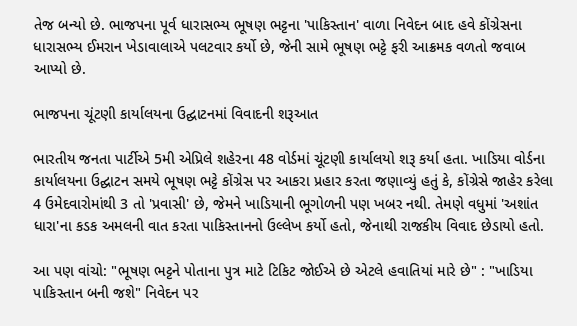તેજ બન્યો છે. ભાજપના પૂર્વ ધારાસભ્ય ભૂષણ ભટ્ટના 'પાકિસ્તાન' વાળા નિવેદન બાદ હવે કોંગ્રેસના ધારાસભ્ય ઈમરાન ખેડાવાલાએ પલટવાર કર્યો છે, જેની સામે ભૂષણ ભટ્ટે ફરી આક્રમક વળતો જવાબ આપ્યો છે.

ભાજપના ચૂંટણી કાર્યાલયના ઉદ્ઘાટનમાં વિવાદની શરૂઆત

ભારતીય જનતા પાર્ટીએ 5મી એપ્રિલે શહેરના 48 વોર્ડમાં ચૂંટણી કાર્યાલયો શરૂ કર્યા હતા. ખાડિયા વોર્ડના કાર્યાલયના ઉદ્ઘાટન સમયે ભૂષણ ભટ્ટે કોંગ્રેસ પર આકરા પ્રહાર કરતા જણાવ્યું હતું કે, કોંગ્રેસે જાહેર કરેલા 4 ઉમેદવારોમાંથી 3 તો 'પ્રવાસી' છે, જેમને ખાડિયાની ભૂગોળની પણ ખબર નથી. તેમણે વધુમાં 'અશાંત ધારા'ના કડક અમલની વાત કરતા પાકિસ્તાનનો ઉલ્લેખ કર્યો હતો, જેનાથી રાજકીય વિવાદ છેડાયો હતો.

આ પણ વાંચો: "ભૂષણ ભટ્ટને પોતાના પુત્ર માટે ટિકિટ જોઈએ છે એટલે હવાતિયાં મારે છે" : "ખાડિયા પાકિસ્તાન બની જશે" નિવેદન પર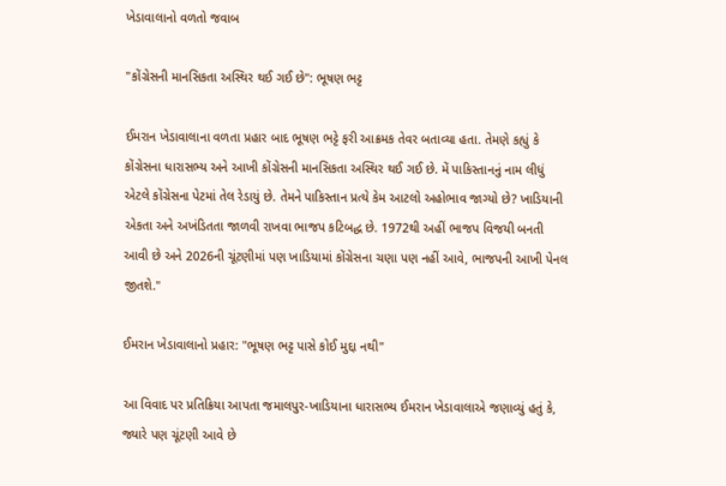ખેડાવાલાનો વળતો જવાબ

"કોંગ્રેસની માનસિકતા અસ્થિર થઈ ગઈ છે": ભૂષણ ભટ્ટ

ઈમરાન ખેડાવાલાના વળતા પ્રહાર બાદ ભૂષણ ભટ્ટે ફરી આક્રમક તેવર બતાવ્યા હતા. તેમણે કહ્યું કે કોંગ્રેસના ધારાસભ્ય અને આખી કોંગ્રેસની માનસિકતા અસ્થિર થઈ ગઈ છે. મેં પાકિસ્તાનનું નામ લીધું એટલે કોંગ્રેસના પેટમાં તેલ રેડાયું છે. તેમને પાકિસ્તાન પ્રત્યે કેમ આટલો અહોભાવ જાગ્યો છે? ખાડિયાની એકતા અને અખંડિતતા જાળવી રાખવા ભાજપ કટિબદ્ધ છે. 1972થી અહીં ભાજપ વિજયી બનતી આવી છે અને 2026ની ચૂંટણીમાં પણ ખાડિયામાં કોંગ્રેસના ચણા પણ નહીં આવે, ભાજપની આખી પેનલ જીતશે."

ઈમરાન ખેડાવાલાનો પ્રહાર: "ભૂષણ ભટ્ટ પાસે કોઈ મુદ્દા નથી"

આ વિવાદ પર પ્રતિક્રિયા આપતા જમાલપુર-ખાડિયાના ધારાસભ્ય ઈમરાન ખેડાવાલાએ જણાવ્યું હતું કે, જ્યારે પણ ચૂંટણી આવે છે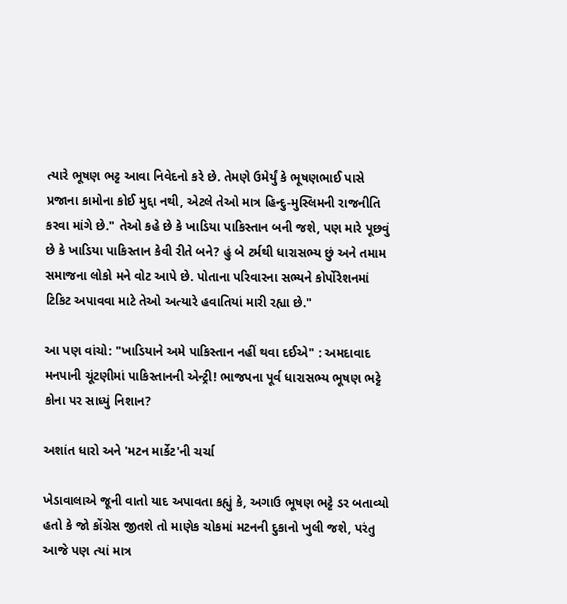ત્યારે ભૂષણ ભટ્ટ આવા નિવેદનો કરે છે. તેમણે ઉમેર્યું કે ભૂષણભાઈ પાસે પ્રજાના કામોના કોઈ મુદ્દા નથી, એટલે તેઓ માત્ર હિન્દુ-મુસ્લિમની રાજનીતિ કરવા માંગે છે." તેઓ કહે છે કે ખાડિયા પાકિસ્તાન બની જશે, પણ મારે પૂછવું છે કે ખાડિયા પાકિસ્તાન કેવી રીતે બને? હું બે ટર્મથી ધારાસભ્ય છું અને તમામ સમાજના લોકો મને વોટ આપે છે. પોતાના પરિવારના સભ્યને કોર્પોરેશનમાં ટિકિટ અપાવવા માટે તેઓ અત્યારે હવાતિયાં મારી રહ્યા છે."

આ પણ વાંચો: "ખાડિયાને અમે પાકિસ્તાન નહીં થવા દઈએ" : અમદાવાદ મનપાની ચૂંટણીમાં પાકિસ્તાનની એન્ટ્રી! ભાજપના પૂર્વ ધારાસભ્ય ભૂષણ ભટ્ટે કોના પર સાધ્યું નિશાન?

અશાંત ધારો અને 'મટન માર્કેટ'ની ચર્ચા

ખેડાવાલાએ જૂની વાતો યાદ અપાવતા કહ્યું કે, અગાઉ ભૂષણ ભટ્ટે ડર બતાવ્યો હતો કે જો કોંગ્રેસ જીતશે તો માણેક ચોકમાં મટનની દુકાનો ખુલી જશે, પરંતુ આજે પણ ત્યાં માત્ર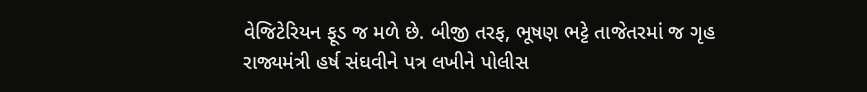વેજિટેરિયન ફૂડ જ મળે છે. બીજી તરફ, ભૂષણ ભટ્ટે તાજેતરમાં જ ગૃહ રાજ્યમંત્રી હર્ષ સંઘવીને પત્ર લખીને પોલીસ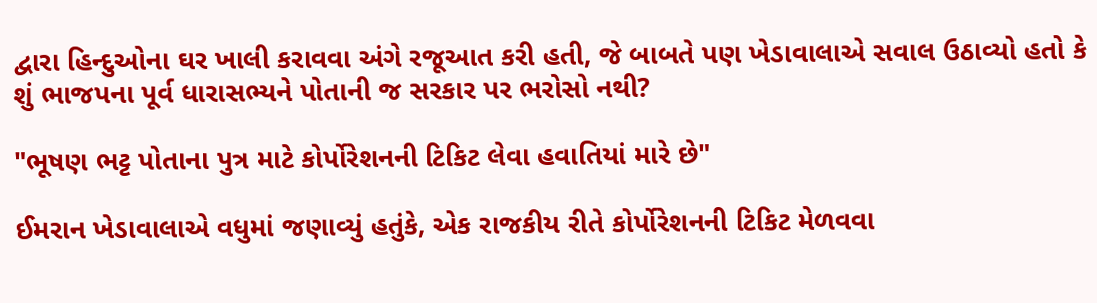દ્વારા હિન્દુઓના ઘર ખાલી કરાવવા અંગે રજૂઆત કરી હતી, જે બાબતે પણ ખેડાવાલાએ સવાલ ઉઠાવ્યો હતો કે શું ભાજપના પૂર્વ ધારાસભ્યને પોતાની જ સરકાર પર ભરોસો નથી?

"ભૂષણ ભટ્ટ પોતાના પુત્ર માટે કોર્પોરેશનની ટિકિટ લેવા હવાતિયાં મારે છે"

ઈમરાન ખેડાવાલાએ વધુમાં જણાવ્યું હતુંકે, એક રાજકીય રીતે કોર્પોરેશનની ટિકિટ મેળવવા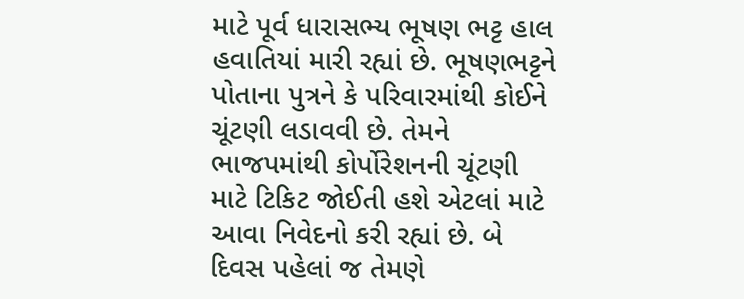માટે પૂર્વ ધારાસભ્ય ભૂષણ ભટ્ટ હાલ હવાતિયાં મારી રહ્યાં છે. ભૂષણભટ્ટને પોતાના પુત્રને કે પરિવારમાંથી કોઈને ચૂંટણી લડાવવી છે. તેમને ભાજપમાંથી કોર્પોરેશનની ચૂંટણી માટે ટિકિટ જોઈતી હશે એટલાં માટે આવા નિવેદનો કરી રહ્યાં છે. બે દિવસ પહેલાં જ તેમણે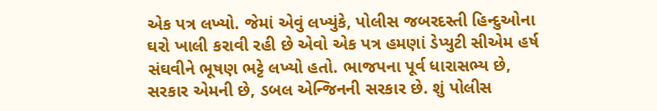એક પત્ર લખ્યો. જેમાં એવું લખ્યુંકે, પોલીસ જબરદસ્તી હિન્દુઓના ઘરો ખાલી કરાવી રહી છે એવો એક પત્ર હમણાં ડેપ્યુટી સીએમ હર્ષ સંઘવીને ભૂષણ ભટ્ટે લખ્યો હતો. ભાજપના પૂર્વ ધારાસભ્ય છે, સરકાર એમની છે, ડબલ એન્જિનની સરકાર છે. શું પોલીસ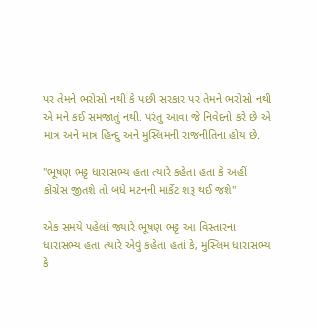પર તેમને ભરોસો નથી કે પછી સરકાર પર તેમને ભરોસો નથી એ મને કઈ સમજાતું નથી. પરંતુ આવા જે નિવેદનો કરે છે એ માત્ર અને માત્ર હિન્દુ અને મુસ્લિમની રાજનીતિના હોય છે.

"ભૂષણ ભટ્ટ ધારાસભ્ય હતા ત્યારે કહેતા હતા કે અહીં કોંગ્રેસ જીતશે તો બધે મટનની માર્કેટ શરૂ થઈ જશે"

એક સમયે પહેલાં જ્યારે ભૂષણ ભટ્ટ આ વિસ્તારના ધારાસભ્ય હતા ત્યારે એવું કહેતા હતાં કે, મુસ્લિમ ધારાસભ્ય કે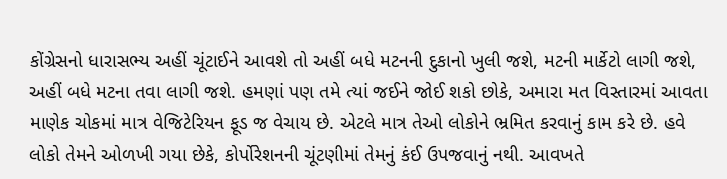કોંગ્રેસનો ધારાસભ્ય અહીં ચૂંટાઈને આવશે તો અહીં બધે મટનની દુકાનો ખુલી જશે, મટની માર્કેટો લાગી જશે, અહીં બધે મટના તવા લાગી જશે. હમણાં પણ તમે ત્યાં જઈને જોઈ શકો છોકે, અમારા મત વિસ્તારમાં આવતા માણેક ચોકમાં માત્ર વેજિટેરિયન ફૂડ જ વેચાય છે. એટલે માત્ર તેઓ લોકોને ભ્રમિત કરવાનું કામ કરે છે. હવે લોકો તેમને ઓળખી ગયા છેકે, કોર્પોરેશનની ચૂંટણીમાં તેમનું કંઈ ઉપજવાનું નથી. આવખતે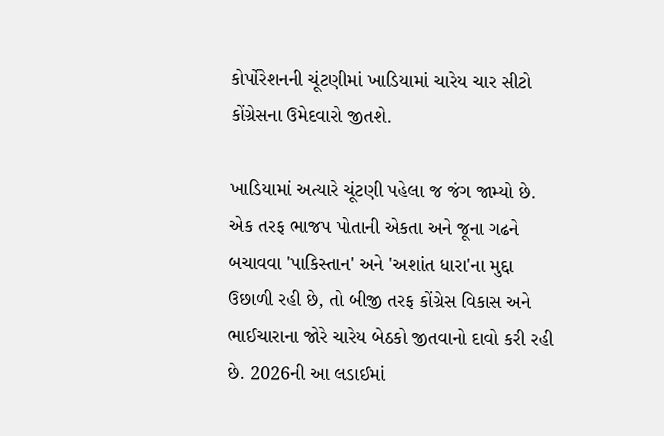કોર્પોરેશનની ચૂંટણીમાં ખાડિયામાં ચારેય ચાર સીટો કોંગ્રેસના ઉમેદવારો જીતશે.

ખાડિયામાં અત્યારે ચૂંટણી પહેલા જ જંગ જામ્યો છે. એક તરફ ભાજપ પોતાની એકતા અને જૂના ગઢને બચાવવા 'પાકિસ્તાન' અને 'અશાંત ધારા'ના મુદ્દા ઉછાળી રહી છે, તો બીજી તરફ કોંગ્રેસ વિકાસ અને ભાઈચારાના જોરે ચારેય બેઠકો જીતવાનો દાવો કરી રહી છે. 2026ની આ લડાઈમાં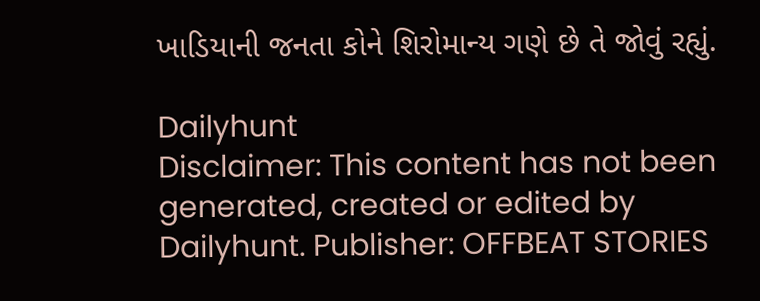ખાડિયાની જનતા કોને શિરોમાન્ય ગણે છે તે જોવું રહ્યું.

Dailyhunt
Disclaimer: This content has not been generated, created or edited by Dailyhunt. Publisher: OFFBEAT STORIES